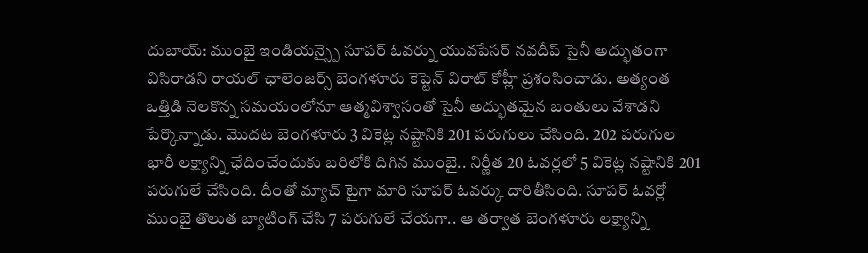దుబాయ్: ముంబై ఇండియన్స్పై సూపర్ ఓవర్ను యువపేసర్ నవదీప్ సైనీ అద్భుతంగా విసిరాడని రాయల్ ఛాలెంజర్స్ బెంగళూరు కెప్టెన్ విరాట్ కోహ్లీ ప్రశంసించాడు. అత్యంత ఒత్తిడి నెలకొన్న సమయంలోనూ ఆత్మవిశ్వాసంతో సైనీ అద్భుతమైన బంతులు వేశాడని పేర్కొన్నాడు. మొదట బెంగళూరు 3 వికెట్ల నష్టానికి 201 పరుగులు చేసింది. 202 పరుగుల భారీ లక్ష్యాన్ని ఛేదించేందుకు బరిలోకి దిగిన ముంబై.. నిర్ణీత 20 ఓవర్లలో 5 వికెట్ల నష్టానికి 201 పరుగులే చేసింది. దీంతో మ్యాచ్ టైగా మారి సూపర్ ఓవర్కు దారితీసింది. సూపర్ ఓవర్లో ముంబై తొలుత బ్యాటింగ్ చేసి 7 పరుగులే చేయగా.. ఆ తర్వాత బెంగళూరు లక్ష్యాన్ని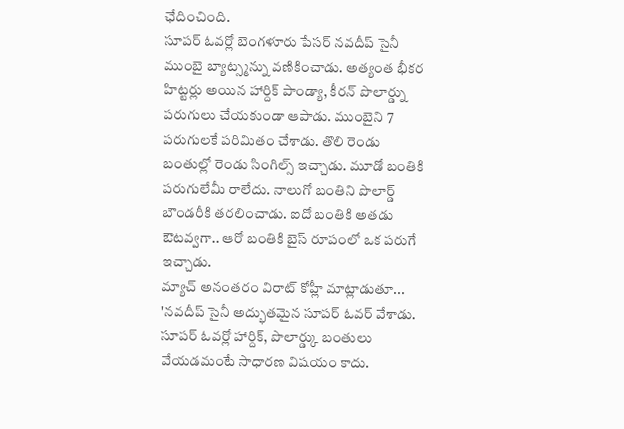ఛేదించింది.
సూపర్ ఓవర్లో బెంగళూరు పేసర్ నవదీప్ సైనీ ముంబై బ్యాట్స్మన్ను వణికించాడు. అత్యంత భీకర హిట్టర్లు అయిన హార్దిక్ పాండ్యా, కీరన్ పొలార్డ్ను పరుగులు చేయకుండా ఆపాడు. ముంబైని 7 పరుగులకే పరిమితం చేశాడు. తొలి రెండు బంతుల్లో రెండు సింగిల్స్ ఇచ్చాడు. మూడో బంతికి పరుగులేమీ రాలేదు. నాలుగో బంతిని పొలార్డ్ బౌండరీకి తరలించాడు. ఐదో బంతికి అతడు ఔటవ్వగా.. ఆరో బంతికి బైస్ రూపంలో ఒక పరుగే ఇచ్చాడు.
మ్యాచ్ అనంతరం విరాట్ కోహ్లీ మాట్లాడుతూ... 'నవదీప్ సైనీ అద్భుతమైన సూపర్ ఓవర్ వేశాడు. సూపర్ ఓవర్లో హార్దిక్, పొలార్డ్కు బంతులు వేయడమంటే సాధారణ విషయం కాదు.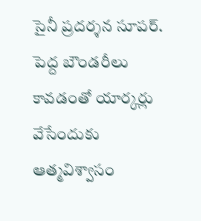సైనీ ప్రదర్శన సూపర్. పెద్ద బౌండరీలు కావడంతో యార్కర్లు వేసేందుకు ఆత్మవిశ్వాసం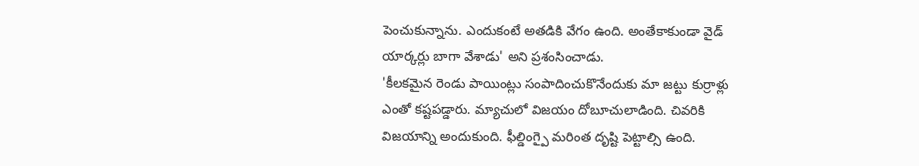పెంచుకున్నాను. ఎందుకంటే అతడికి వేగం ఉంది. అంతేకాకుండా వైడ్ యార్కర్లు బాగా వేశాడు' అని ప్రశంసించాడు.
'కీలకమైన రెండు పాయింట్లు సంపాదించుకొనేందుకు మా జట్టు కుర్రాళ్లు ఎంతో కష్టపడ్డారు. మ్యాచులో విజయం దోబూచులాడింది. చివరికి విజయాన్ని అందుకుంది. ఫీల్డింగ్పై మరింత దృష్టి పెట్టాల్సి ఉంది.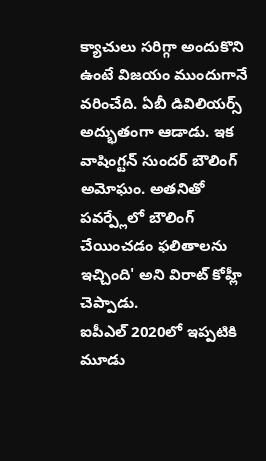క్యాచులు సరిగ్గా అందుకొని ఉంటే విజయం ముందుగానే వరించేది. ఏబీ డివిలియర్స్ అద్భుతంగా ఆడాడు. ఇక వాషింగ్టన్ సుందర్ బౌలింగ్ అమోఘం. అతనితో పవర్ప్లేలో బౌలింగ్ చేయించడం ఫలితాలను ఇచ్చింది' అని విరాట్ కోహ్లీ చెప్పాడు.
ఐపీఎల్ 2020లో ఇప్పటికి మూడు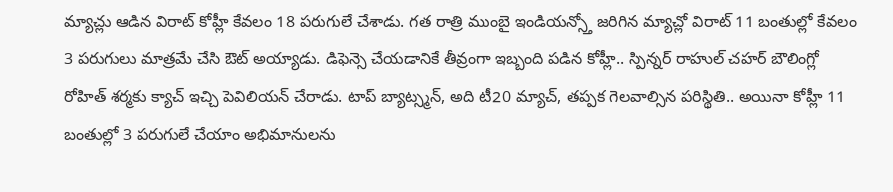మ్యాచ్లు ఆడిన విరాట్ కోహ్లీ కేవలం 18 పరుగులే చేశాడు. గత రాత్రి ముంబై ఇండియన్స్తో జరిగిన మ్యాచ్లో విరాట్ 11 బంతుల్లో కేవలం 3 పరుగులు మాత్రమే చేసి ఔట్ అయ్యాడు. డిఫెన్సె చేయడానికే తీవ్రంగా ఇబ్బంది పడిన కోహ్లీ.. స్పిన్నర్ రాహుల్ చహర్ బౌలింగ్లో రోహిత్ శర్మకు క్యాచ్ ఇచ్చి పెవిలియన్ చేరాడు. టాప్ బ్యాట్స్మన్, అది టీ20 మ్యాచ్, తప్పక గెలవాల్సిన పరిస్థితి.. అయినా కోహ్లీ 11 బంతుల్లో 3 పరుగులే చేయాం అభిమానులను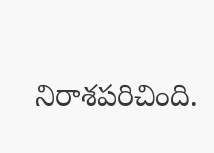నిరాశపరిచింది.